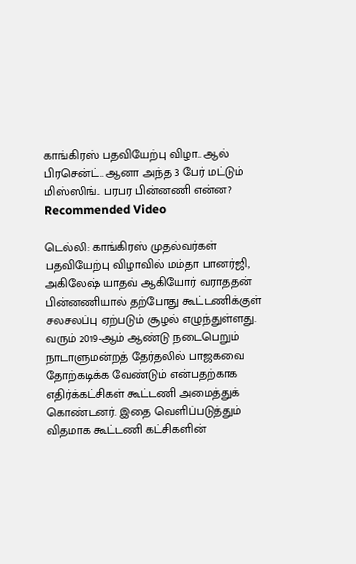காங்கிரஸ் பதவியேற்பு விழா.. ஆல் பிரசென்ட்.. ஆனா அந்த 3 பேர் மட்டும் மிஸ்ஸிங்.. பரபர பின்னணி என்ன?
Recommended Video

டெல்லி: காங்கிரஸ் முதல்வர்கள் பதவியேற்பு விழாவில் மம்தா பானர்ஜி, அகிலேஷ் யாதவ் ஆகியோர் வராததன் பின்னணியால் தற்போது கூட்டணிக்குள் சலசலப்பு ஏற்படும் சூழல் எழுந்துள்ளது.
வரும் 2019-ஆம் ஆண்டு நடைபெறும் நாடாளுமன்றத் தேர்தலில் பாஜகவை தோற்கடிக்க வேண்டும் என்பதற்காக எதிர்க்கட்சிகள் கூட்டணி அமைத்துக் கொண்டனர். இதை வெளிப்படுத்தும் விதமாக கூட்டணி கட்சிகளின்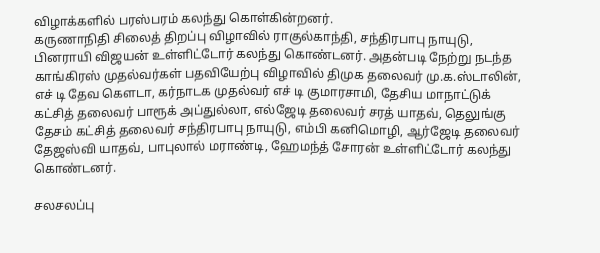விழாக்களில் பரஸ்பரம் கலந்து கொள்கின்றனர்.
கருணாநிதி சிலைத் திறப்பு விழாவில் ராகுல்காந்தி, சந்திரபாபு நாயுடு, பினராயி விஜயன் உள்ளிட்டோர் கலந்து கொண்டனர். அதன்படி நேற்று நடந்த காங்கிரஸ் முதல்வர்கள் பதவியேற்பு விழாவில் திமுக தலைவர் மு.க.ஸ்டாலின், எச் டி தேவ கௌடா, கர்நாடக முதல்வர் எச் டி குமாரசாமி, தேசிய மாநாட்டுக் கட்சித் தலைவர் பாரூக் அப்துல்லா, எல்ஜேடி தலைவர் சரத் யாதவ், தெலுங்கு தேசம் கட்சித் தலைவர் சந்திரபாபு நாயுடு, எம்பி கனிமொழி, ஆர்ஜேடி தலைவர் தேஜஸ்வி யாதவ், பாபுலால் மராண்டி, ஹேமந்த் சோரன் உள்ளிட்டோர் கலந்து கொண்டனர்.

சலசலப்பு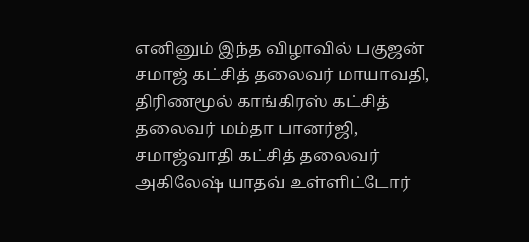எனினும் இந்த விழாவில் பகுஜன் சமாஜ் கட்சித் தலைவர் மாயாவதி, திரிணமூல் காங்கிரஸ் கட்சித் தலைவர் மம்தா பானர்ஜி, சமாஜ்வாதி கட்சித் தலைவர் அகிலேஷ் யாதவ் உள்ளிட்டோர்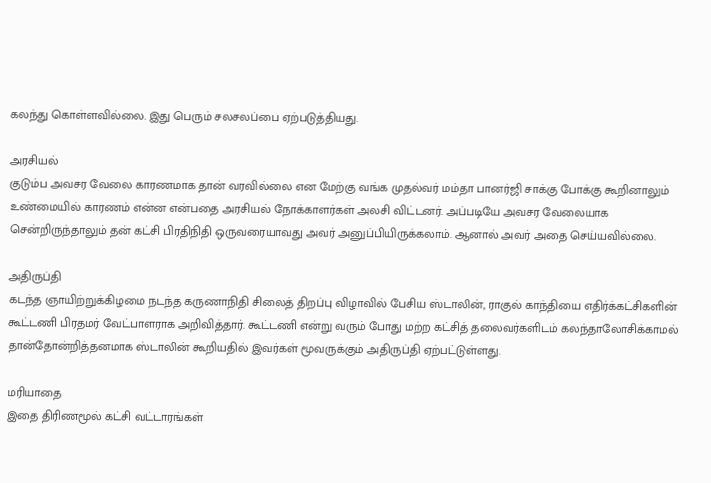கலந்து கொள்ளவில்லை. இது பெரும் சலசலப்பை ஏற்படுத்தியது.

அரசியல்
குடும்ப அவசர வேலை காரணமாக தான் வரவில்லை என மேற்கு வங்க முதல்வர் மம்தா பானர்ஜி சாக்கு போக்கு கூறினாலும் உண்மையில் காரணம் என்ன என்பதை அரசியல் நோக்காளர்கள் அலசி விட்டனர். அப்படியே அவசர வேலையாக சென்றிருந்தாலும் தன் கட்சி பிரதிநிதி ஒருவரையாவது அவர் அனுப்பியிருக்கலாம். ஆனால் அவர் அதை செய்யவில்லை.

அதிருப்தி
கடந்த ஞாயிற்றுக்கிழமை நடந்த கருணாநிதி சிலைத் திறப்பு விழாவில் பேசிய ஸ்டாலின், ராகுல் காந்தியை எதிர்க்கட்சிகளின் கூட்டணி பிரதமர் வேட்பாளராக அறிவித்தார். கூட்டணி என்று வரும் போது மற்ற கட்சித் தலைவர்களிடம் கலந்தாலோசிக்காமல் தான்தோன்றித்தனமாக ஸ்டாலின் கூறியதில் இவர்கள் மூவருக்கும் அதிருப்தி ஏற்பட்டுள்ளது.

மரியாதை
இதை திரிணமூல் கட்சி வட்டாரங்கள்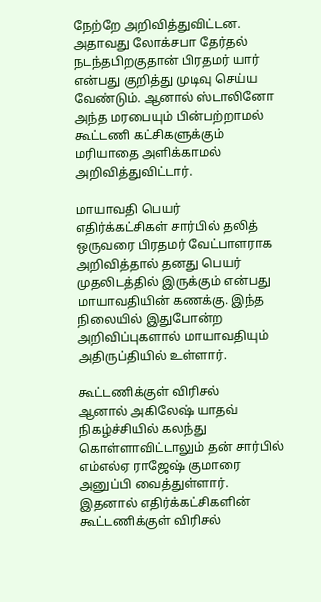நேற்றே அறிவித்துவிட்டன. அதாவது லோக்சபா தேர்தல் நடந்தபிறகுதான் பிரதமர் யார் என்பது குறித்து முடிவு செய்ய வேண்டும். ஆனால் ஸ்டாலினோ அந்த மரபையும் பின்பற்றாமல் கூட்டணி கட்சிகளுக்கும் மரியாதை அளிக்காமல் அறிவித்துவிட்டார்.

மாயாவதி பெயர்
எதிர்க்கட்சிகள் சார்பில் தலித் ஒருவரை பிரதமர் வேட்பாளராக அறிவித்தால் தனது பெயர் முதலிடத்தில் இருக்கும் என்பது மாயாவதியின் கணக்கு. இந்த நிலையில் இதுபோன்ற அறிவிப்புகளால் மாயாவதியும் அதிருப்தியில் உள்ளார்.

கூட்டணிக்குள் விரிசல்
ஆனால் அகிலேஷ் யாதவ் நிகழ்ச்சியில் கலந்து கொள்ளாவிட்டாலும் தன் சார்பில் எம்எல்ஏ ராஜேஷ் குமாரை அனுப்பி வைத்துள்ளார். இதனால் எதிர்க்கட்சிகளின் கூட்டணிக்குள் விரிசல்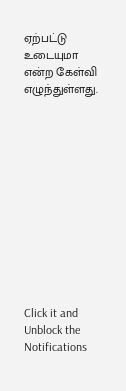ஏற்பட்டு உடையுமா என்ற கேள்வி எழுந்துள்ளது.












Click it and Unblock the Notifications